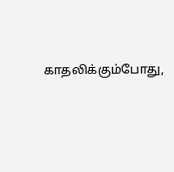காதலிக்கும்போது,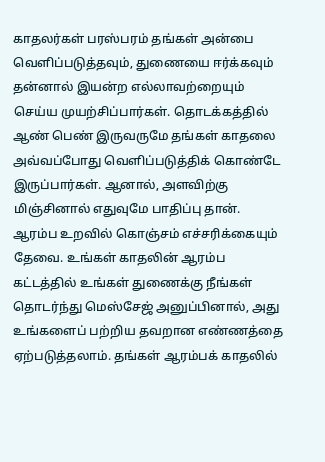காதலர்கள் பரஸ்பரம் தங்கள் அன்பை வெளிப்படுத்தவும், துணையை ஈர்க்கவும் தன்னால் இயன்ற எல்லாவற்றையும் செய்ய முயற்சிப்பார்கள். தொடக்கத்தில் ஆண் பெண் இருவருமே தங்கள் காதலை அவ்வப்போது வெளிப்படுத்திக் கொண்டே இருப்பார்கள். ஆனால், அளவிற்கு மிஞ்சினால் எதுவுமே பாதிப்பு தான். ஆரம்ப உறவில் கொஞ்சம் எச்சரிக்கையும் தேவை. உங்கள் காதலின் ஆரம்ப கட்டத்தில் உங்கள் துணைக்கு நீங்கள் தொடர்ந்து மெஸ்சேஜ் அனுப்பினால், அது உங்களைப் பற்றிய தவறான எண்ணத்தை ஏற்படுத்தலாம். தங்கள் ஆரம்பக் காதலில்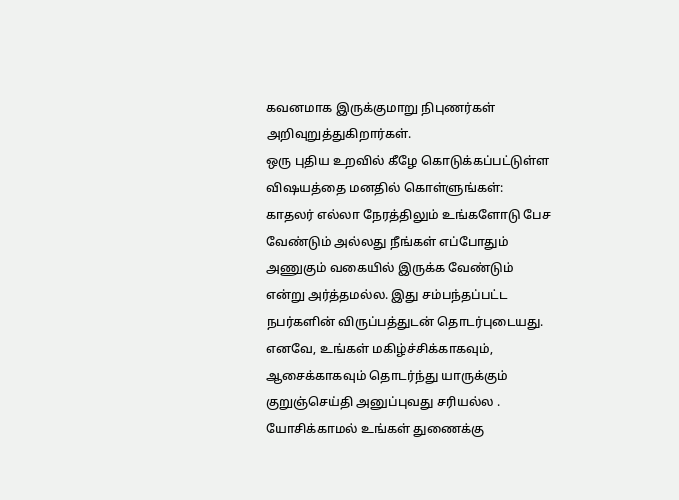கவனமாக இருக்குமாறு நிபுணர்கள் அறிவுறுத்துகிறார்கள்.
ஒரு புதிய உறவில் கீழே கொடுக்கப்பட்டுள்ள விஷயத்தை மனதில் கொள்ளுங்கள்:
காதலர் எல்லா நேரத்திலும் உங்களோடு பேச வேண்டும் அல்லது நீங்கள் எப்போதும் அணுகும் வகையில் இருக்க வேண்டும் என்று அர்த்தமல்ல. இது சம்பந்தப்பட்ட நபர்களின் விருப்பத்துடன் தொடர்புடையது. எனவே, உங்கள் மகிழ்ச்சிக்காகவும், ஆசைக்காகவும் தொடர்ந்து யாருக்கும் குறுஞ்செய்தி அனுப்புவது சரியல்ல . யோசிக்காமல் உங்கள் துணைக்கு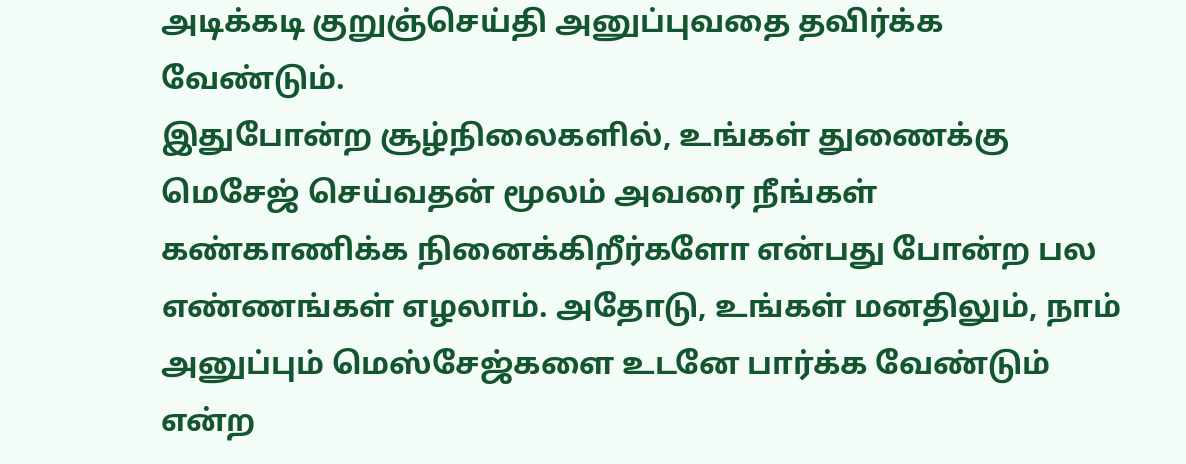அடிக்கடி குறுஞ்செய்தி அனுப்புவதை தவிர்க்க வேண்டும்.
இதுபோன்ற சூழ்நிலைகளில், உங்கள் துணைக்கு மெசேஜ் செய்வதன் மூலம் அவரை நீங்கள் கண்காணிக்க நினைக்கிறீர்களோ என்பது போன்ற பல எண்ணங்கள் எழலாம். அதோடு, உங்கள் மனதிலும், நாம் அனுப்பும் மெஸ்சேஜ்களை உடனே பார்க்க வேண்டும் என்ற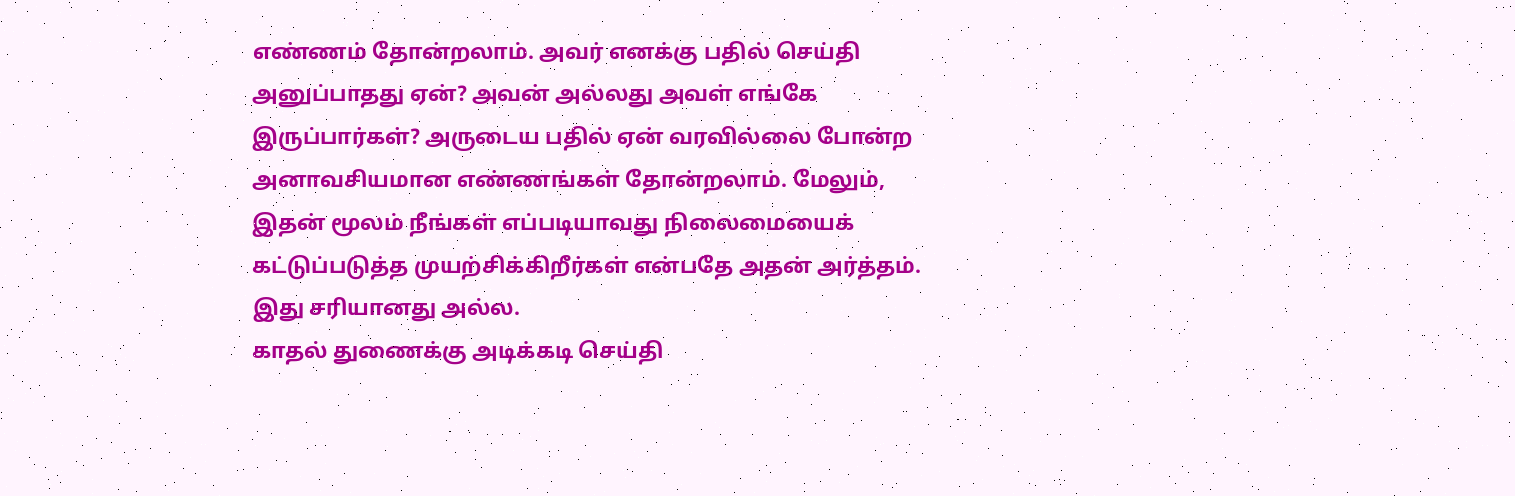எண்ணம் தோன்றலாம். அவர் எனக்கு பதில் செய்தி அனுப்பாதது ஏன்? அவன் அல்லது அவள் எங்கே இருப்பார்கள்? அருடைய பதில் ஏன் வரவில்லை போன்ற அனாவசியமான எண்ணங்கள் தோன்றலாம். மேலும், இதன் மூலம் நீங்கள் எப்படியாவது நிலைமையைக் கட்டுப்படுத்த முயற்சிக்கிறீர்கள் என்பதே அதன் அர்த்தம். இது சரியானது அல்ல.
காதல் துணைக்கு அடிக்கடி செய்தி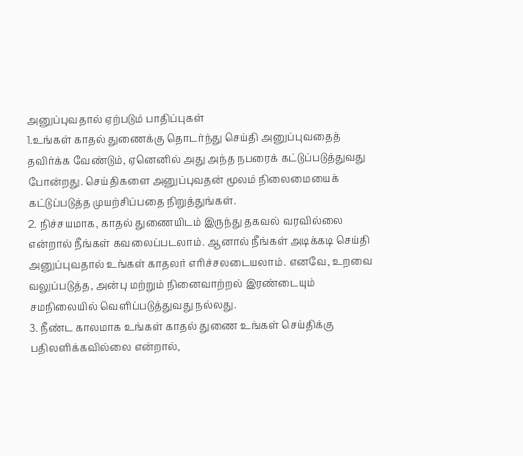அனுப்புவதால் ஏற்படும் பாதிப்புகள்
1.உங்கள் காதல் துணைக்கு தொடர்ந்து செய்தி அனுப்புவதைத் தவிர்க்க வேண்டும், ஏனெனில் அது அந்த நபரைக் கட்டுப்படுத்துவது போன்றது. செய்திகளை அனுப்புவதன் மூலம் நிலைமையைக் கட்டுப்படுத்த முயற்சிப்பதை நிறுத்துங்கள்.
2. நிச்சயமாக, காதல் துணையிடம் இருந்து தகவல் வரவில்லை என்றால் நீங்கள் கவலைப்படலாம். ஆனால் நீங்கள் அடிக்கடி செய்தி அனுப்புவதால் உங்கள் காதலர் எரிச்சலடையலாம். எனவே, உறவை வலுப்படுத்த, அன்பு மற்றும் நினைவாற்றல் இரண்டையும் சமநிலையில் வெளிப்படுத்துவது நல்லது.
3. நீண்ட காலமாக உங்கள் காதல் துணை உங்கள் செய்திக்கு பதிலளிக்கவில்லை என்றால்,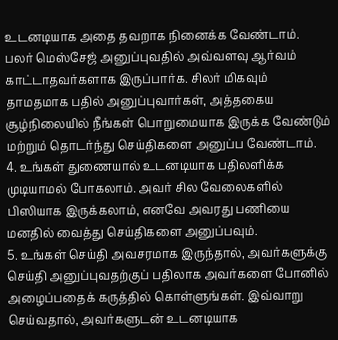உடனடியாக அதை தவறாக நினைக்க வேண்டாம். பலர் மெஸ்சேஜ் அனுப்புவதில் அவ்வளவு ஆர்வம் காட்டாதவர்களாக இருப்பார்க. சிலர் மிகவும் தாமதமாக பதில் அனுப்புவார்கள், அத்தகைய சூழ்நிலையில் நீங்கள் பொறுமையாக இருக்க வேண்டும் மற்றும் தொடர்ந்து செய்திகளை அனுப்ப வேண்டாம்.
4. உங்கள் துணையால் உடனடியாக பதிலளிக்க முடியாமல் போகலாம். அவர் சில வேலைகளில் பிஸியாக இருக்கலாம், எனவே அவரது பணியை மனதில் வைத்து செய்திகளை அனுப்பவும்.
5. உங்கள் செய்தி அவசரமாக இருந்தால், அவர்களுக்கு செய்தி அனுப்புவதற்குப் பதிலாக அவர்களை போனில் அழைப்பதைக் கருத்தில் கொள்ளுங்கள். இவ்வாறு செய்வதால், அவர்களுடன் உடனடியாக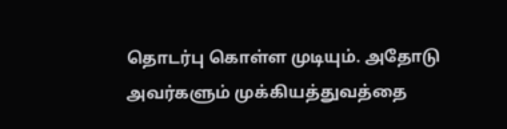தொடர்பு கொள்ள முடியும். அதோடு அவர்களும் முக்கியத்துவத்தை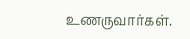உணருவார்கள்.